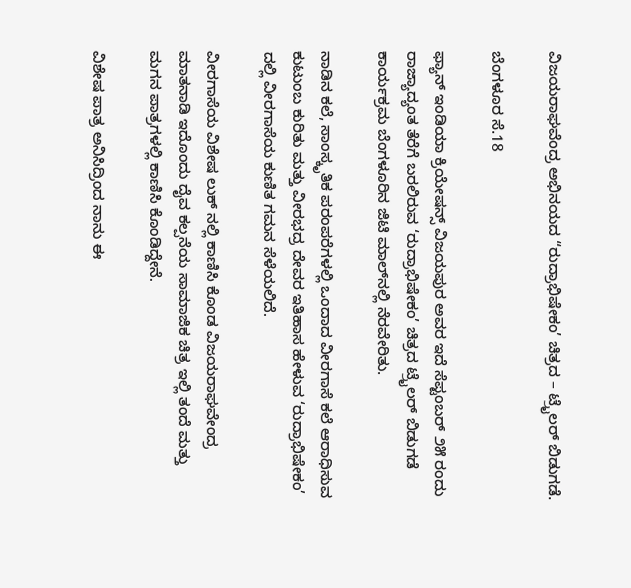ವಿಜಯರಾಘವೆಂದ್ರ ಅಭಿನಯದ “ರುದ್ರಾಭಿಷೇಕಂ’ ಚಿತ್ರದ – ಟ್ರೈಲರ್ ಬಿಡುಗಡೆ.

ಬೆಂಗಳೂರ ಸೆ.18

ಫ್ಯಾನ್ ಇಂಡಿಯಾ ಕ್ರಿಯೇಷನ್ಸ್ ವಿಜಯಪುರ ಅವರ ಇದೆ ಸೆಪ್ಟಂಬರ್ ೨೫ ರಂದು ರಾಜ್ಯಾದ್ಯಂತ ತೆರೆಗೆ ಬರಲಿರುವ ‘ರುದ್ರಾಭಿಷೇಕಂ’ ಚಿತ್ರದ ಟ್ರೈಲರ್ ಬಿಡುಗಡೆ ಕಾರ್ಯಕ್ರಮ ಬೆಂಗಳೂರಿನ ಜಿಟಿ ಮಾಲ್‌ನಲ್ಲಿ ನೆರವೇರಿತು.

ನಾಡಿನ ಕಲೆ, ಸಾಂಸ್ಕೃತಿಕ ಪರಂಪರೆಗಳಲ್ಲಿ ಒಂದಾದ ವೀರಗಾಸೆ ಕಲೆ ಆರಾಧಿಸುವ ಕುಟುಂಬ ಕುರಿತು ಮತ್ತು ವೀರಭದ್ರ ದೇವರ ಇತಿಹಾಸ ಹೇಳುವ ‘ರುದ್ರಾಭಿಷೇಕಂ’ ದಲ್ಲಿ ವೀರಗಾಸೆಯ ಕುಣಿತ ಗಮನ ಸೆಳೆಯಲಿದೆ.

ವೀರಗಾಸೆಯ ವಿಶೇಷ ಲುಕ್ ನಲ್ಲಿ ಕಾಣಿಸಿ ಕೊಂಡ ವಿಜಯರಾಘವೇಂದ್ರ ಮಾತನಾಡಿ ಇದೊಂದು ದೈವ ಕಲ್ಪನೆಯ ಸಾಮಾಜಿಕ ಚಿತ್ರ ಇಲ್ಲಿ ತಂದೆ ಮತ್ತು ಮಗನ ಪಾತ್ರಗಳಲ್ಲಿ ಕಾಣಿಸಿ ಕೊಂಡಿದ್ದೇನೆ.

ವಿಶೇಷ ಪಾತ್ರ ಅನಿಸಿದ್ರಿಂದ ನಾನು ಈ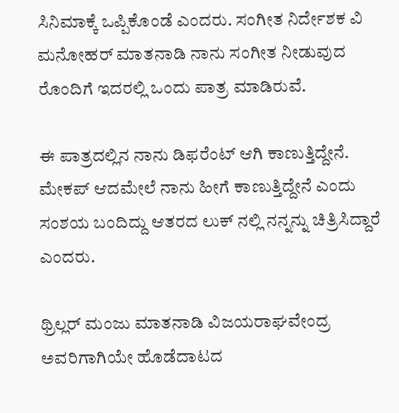ಸಿನಿಮಾಕ್ಕೆ ಒಪ್ಪಿಕೊಂಡೆ ಎಂದರು. ಸಂಗೀತ ನಿರ್ದೇಶಕ ವಿ ಮನೋಹರ್ ಮಾತನಾಡಿ ನಾನು ಸಂಗೀತ ನೀಡುವುದ ರೊಂದಿಗೆ ಇದರಲ್ಲಿ ಒಂದು ಪಾತ್ರ ಮಾಡಿರುವೆ.

ಈ ಪಾತ್ರದಲ್ಲಿನ ನಾನು ಡಿಫರೆಂಟ್ ಆಗಿ ಕಾಣುತ್ತಿದ್ದೇನೆ. ಮೇಕಪ್ ಆದಮೇಲೆ ನಾನು ಹೀಗೆ ಕಾಣುತ್ತಿದ್ದೇನೆ ಎಂದು ಸಂಶಯ ಬಂದಿದ್ದು ಆತರದ ಲುಕ್ ನಲ್ಲಿ ನನ್ನನ್ನು ಚಿತ್ರಿಸಿದ್ದಾರೆ ಎಂದರು.

ಥ್ರಿಲ್ಲರ್ ಮಂಜು ಮಾತನಾಡಿ ವಿಜಯರಾಘವೇಂದ್ರ ಅವರಿಗಾಗಿಯೇ ಹೊಡೆದಾಟದ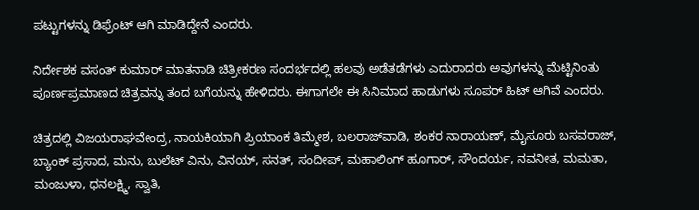ಪಟ್ಟುಗಳನ್ನು ಡಿಫ್ರೆಂಟ್ ಆಗಿ ಮಾಡಿದ್ದೇನೆ ಎಂದರು.

ನಿರ್ದೇಶಕ ವಸಂತ್ ಕುಮಾರ್ ಮಾತನಾಡಿ ಚಿತ್ರೀಕರಣ ಸಂದರ್ಭದಲ್ಲಿ ಹಲವು ಅಡೆತಡೆಗಳು ಎದುರಾದರು ಅವುಗಳನ್ನು ಮೆಟ್ಟಿನಿಂತು ಪೂರ್ಣಪ್ರಮಾಣದ ಚಿತ್ರವನ್ನು ತಂದ ಬಗೆಯನ್ನು ಹೇಳಿದರು. ಈಗಾಗಲೇ ಈ ಸಿನಿಮಾದ ಹಾಡುಗಳು ಸೂಪರ್ ಹಿಟ್ ಆಗಿವೆ ಎಂದರು.

ಚಿತ್ರದಲ್ಲಿ ವಿಜಯರಾಘವೇಂದ್ರ, ನಾಯಕಿಯಾಗಿ ಪ್ರಿಯಾಂಕ ತಿಮ್ಮೇಶ, ಬಲರಾಜ್‌ವಾಡಿ, ಶಂಕರ ನಾರಾಯಣ್, ಮೈಸೂರು ಬಸವರಾಜ್, ಬ್ಯಾಂಕ್ ಪ್ರಸಾದ, ಮನು, ಬುಲೆಟ್ ವಿನು, ವಿನಯ್, ಸನತ್, ಸಂದೀಪ್, ಮಹಾಲಿಂಗ್ ಹೂಗಾರ್, ಸೌಂದರ್ಯ, ನವನೀತ, ಮಮತಾ, ಮಂಜುಳಾ, ಧನಲಕ್ಷ್ಮಿ, ಸ್ವಾತಿ,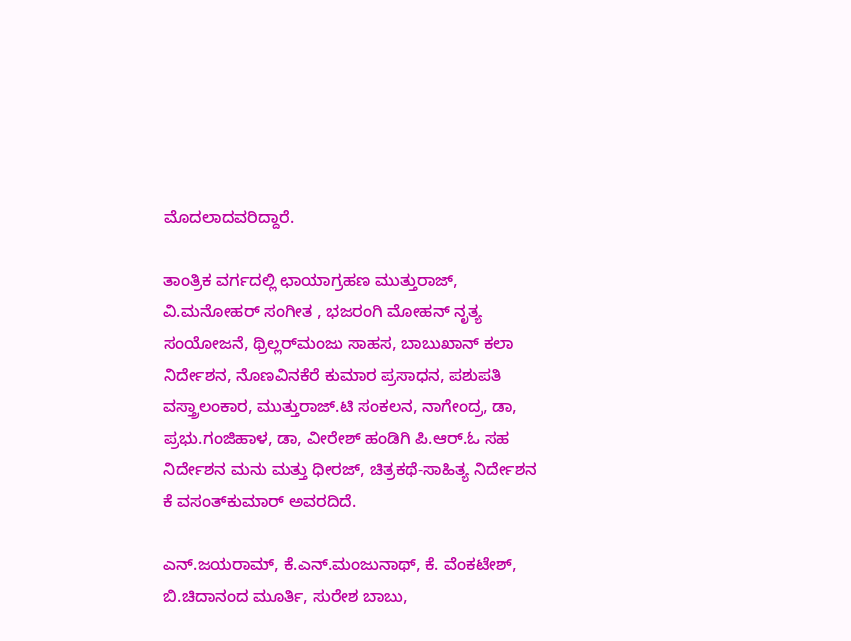ಮೊದಲಾದವರಿದ್ದಾರೆ.

ತಾಂತ್ರಿಕ ವರ್ಗದಲ್ಲಿ ಛಾಯಾಗ್ರಹಣ ಮುತ್ತುರಾಜ್, ವಿ.ಮನೋಹರ್ ಸಂಗೀತ , ಭಜರಂಗಿ ಮೋಹನ್ ನೃತ್ಯ ಸಂಯೋಜನೆ, ಥ್ರಿಲ್ಲರ್‌ಮಂಜು ಸಾಹಸ, ಬಾಬುಖಾನ್ ಕಲಾ ನಿರ್ದೇಶನ, ನೊಣವಿನಕೆರೆ ಕುಮಾರ ಪ್ರಸಾಧನ, ಪಶುಪತಿ ವಸ್ತ್ರಾಲಂಕಾರ, ಮುತ್ತುರಾಜ್.ಟಿ ಸಂಕಲನ, ನಾಗೇಂದ್ರ, ಡಾ, ಪ್ರಭು.ಗಂಜಿಹಾಳ, ಡಾ, ವೀರೇಶ್ ಹಂಡಿಗಿ ಪಿ.ಆರ್.ಓ ಸಹ ನಿರ್ದೇಶನ ಮನು ಮತ್ತು ಧೀರಜ್, ಚಿತ್ರಕಥೆ-ಸಾಹಿತ್ಯ ನಿರ್ದೇಶನ ಕೆ ವಸಂತ್‌ಕುಮಾರ್ ಅವರದಿದೆ.

ಎನ್.ಜಯರಾಮ್, ಕೆ.ಎನ್.ಮಂಜುನಾಥ್, ಕೆ. ವೆಂಕಟೇಶ್, ಬಿ.ಚಿದಾನಂದ ಮೂರ್ತಿ, ಸುರೇಶ ಬಾಬು,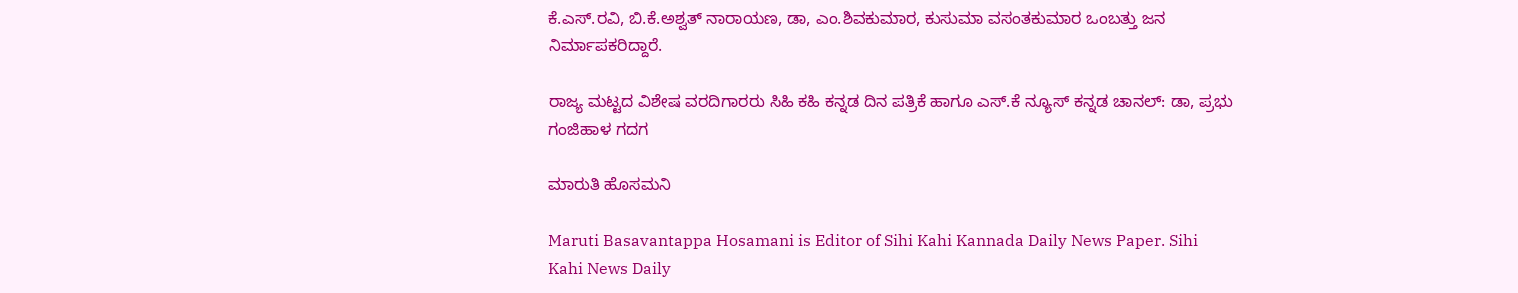ಕೆ.ಎಸ್.ರವಿ, ಬಿ.ಕೆ.ಅಶ್ವತ್ ನಾರಾಯಣ, ಡಾ, ಎಂ.ಶಿವಕುಮಾರ, ಕುಸುಮಾ ವಸಂತಕುಮಾರ ಒಂಬತ್ತು ಜನ ನಿರ್ಮಾಪಕರಿದ್ದಾರೆ.

ರಾಜ್ಯ ಮಟ್ಟದ ವಿಶೇಷ ವರದಿಗಾರರು ಸಿಹಿ ಕಹಿ ಕನ್ನಡ ದಿನ ಪತ್ರಿಕೆ ಹಾಗೂ ಎಸ್.ಕೆ ನ್ಯೂಸ್ ಕನ್ನಡ ಚಾನಲ್: ಡಾ, ಪ್ರಭು ಗಂಜಿಹಾಳ ಗದಗ

ಮಾರುತಿ ಹೊಸಮನಿ

Maruti Basavantappa Hosamani is Editor of Sihi Kahi Kannada Daily News Paper. Sihi Kahi News Daily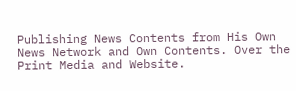Publishing News Contents from His Own News Network and Own Contents. Over the Print Media and Website.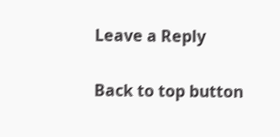Leave a Reply

Back to top button